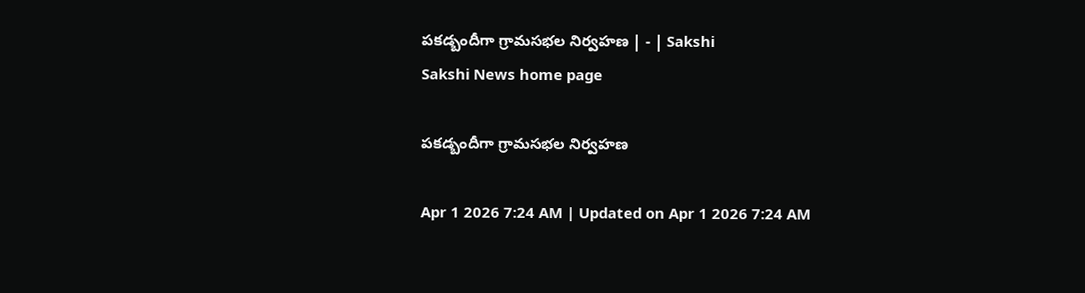పకడ్బందీగా గ్రామసభల నిర్వహణ | - | Sakshi
Sakshi News home page

పకడ్బందీగా గ్రామసభల నిర్వహణ

Apr 1 2026 7:24 AM | Updated on Apr 1 2026 7:24 AM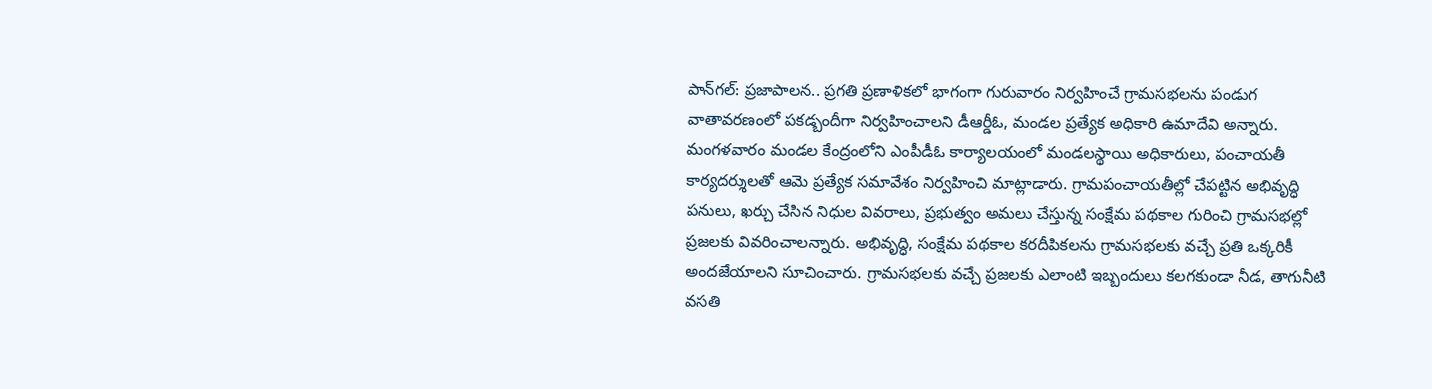పాన్‌గల్‌: ప్రజాపాలన.. ప్రగతి ప్రణాళికలో భాగంగా గురువారం నిర్వహించే గ్రామసభలను పండుగ వాతావరణంలో పకడ్బందీగా నిర్వహించాలని డీఆర్డీఓ, మండల ప్రత్యేక అధికారి ఉమాదేవి అన్నారు. మంగళవారం మండల కేంద్రంలోని ఎంపీడీఓ కార్యాలయంలో మండలస్థాయి అధికారులు, పంచాయతీ కార్యదర్శులతో ఆమె ప్రత్యేక సమావేశం నిర్వహించి మాట్లాడారు. గ్రామపంచాయతీల్లో చేపట్టిన అభివృద్ధి పనులు, ఖర్చు చేసిన నిధుల వివరాలు, ప్రభుత్వం అమలు చేస్తున్న సంక్షేమ పథకాల గురించి గ్రామసభల్లో ప్రజలకు వివరించాలన్నారు. అభివృద్ధి, సంక్షేమ పథకాల కరదీపికలను గ్రామసభలకు వచ్చే ప్రతి ఒక్కరికీ అందజేయాలని సూచించారు. గ్రామసభలకు వచ్చే ప్రజలకు ఎలాంటి ఇబ్బందులు కలగకుండా నీడ, తాగునీటి వసతి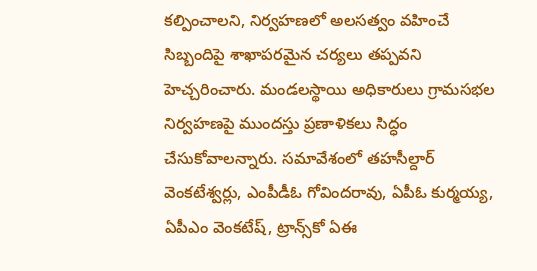కల్పించాలని, నిర్వహణలో అలసత్వం వహించే సిబ్బందిపై శాఖాపరమైన చర్యలు తప్పవని హెచ్చరించారు. మండలస్థాయి అధికారులు గ్రామసభల నిర్వహణపై ముందస్తు ప్రణాళికలు సిద్ధం చేసుకోవాలన్నారు. సమావేశంలో తహసీల్దార్‌ వెంకటేశ్వర్లు, ఎంపీడీఓ గోవిందరావు, ఏపీఓ కుర్మయ్య, ఏపీఎం వెంకటేష్‌, ట్రాన్స్‌కో ఏఈ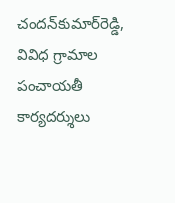చందన్‌కుమార్‌రెడ్డి, వివిధ గ్రామాల పంచాయతీ కార్యదర్శులు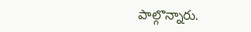పాల్గొన్నారు.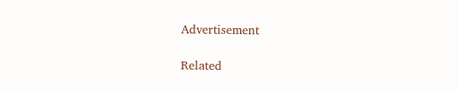Advertisement

Related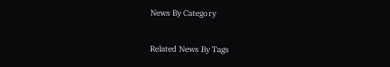News By Category

Related News By Tags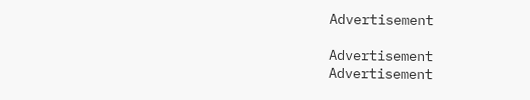Advertisement

Advertisement
Advertisement